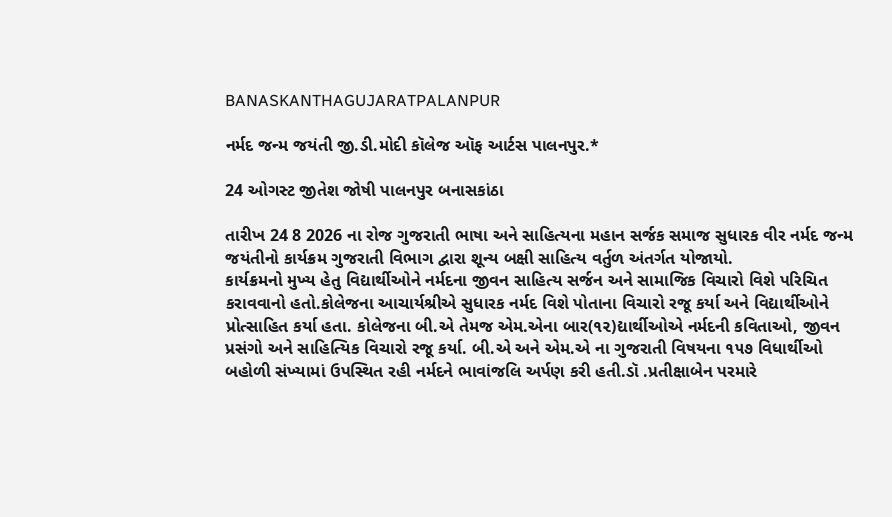BANASKANTHAGUJARATPALANPUR

નર્મદ જન્મ જયંતી જી.ડી.મોદી કૉલેજ ઑફ આર્ટસ પાલનપુર.*

24 ઓગસ્ટ જીતેશ જોષી પાલનપુર બનાસકાંઠા

તારીખ 24 8 2026 ના રોજ ગુજરાતી ભાષા અને સાહિત્યના મહાન સર્જક સમાજ સુધારક વીર નર્મદ જન્મ જયંતીનો કાર્યક્રમ ગુજરાતી વિભાગ દ્વારા શૂન્ય બક્ષી સાહિત્ય વર્તુળ અંતર્ગત યોજાયો.
કાર્યક્રમનો મુખ્ય હેતુ વિદ્યાર્થીઓને નર્મદના જીવન સાહિત્ય સર્જન અને સામાજિક વિચારો વિશે પરિચિત કરાવવાનો હતો.કોલેજના આચાર્યશ્રીએ સુધારક નર્મદ વિશે પોતાના વિચારો રજૂ કર્યા અને વિદ્યાર્થીઓને પ્રોત્સાહિત કર્યા હતા. કોલેજના બી.એ તેમજ એમ.એના બાર(૧૨)દ્યાર્થીઓએ નર્મદની કવિતાઓ, જીવન પ્રસંગો અને સાહિત્યિક વિચારો રજૂ કર્યા. બી.એ અને એમ.એ ના ગુજરાતી વિષયના ૧૫૭ વિધાર્થીઓ બહોળી સંખ્યામાં ઉપસ્થિત રહી નર્મદને ભાવાંજલિ અર્પણ કરી હતી.ડૉ .પ્રતીક્ષાબેન પરમારે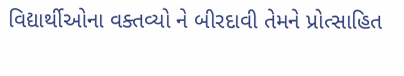વિદ્યાર્થીઓના વક્તવ્યો ને બીરદાવી તેમને પ્રોત્સાહિત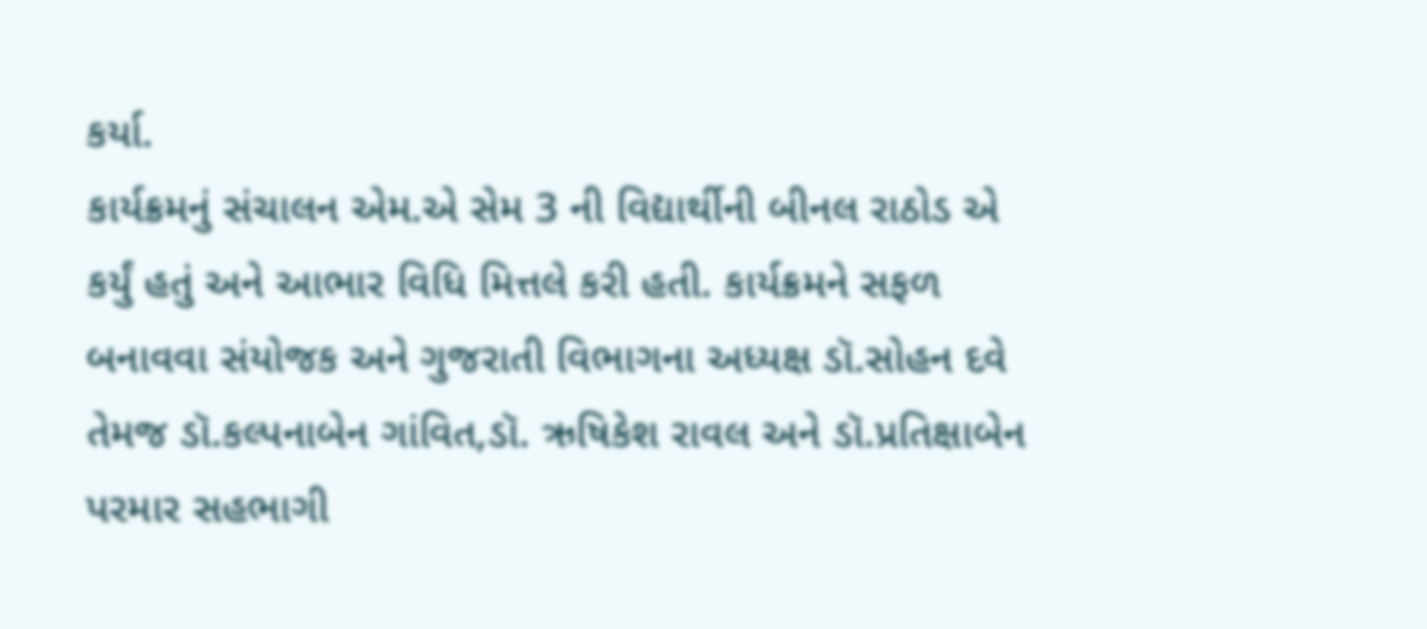કર્યા.
કાર્યક્રમનું સંચાલન એમ.એ સેમ 3 ની વિદ્યાર્થીની બીનલ રાઠોડ એ કર્યું હતું અને આભાર વિધિ મિત્તલે કરી હતી. કાર્યક્રમને સફળ બનાવવા સંયોજક અને ગુજરાતી વિભાગના અધ્યક્ષ ડૉ.સોહન દવે તેમજ ડૉ.કલ્પનાબેન ગાંવિત,ડૉ. ઋષિકેશ રાવલ અને ડૉ.પ્રતિક્ષાબેન પરમાર સહભાગી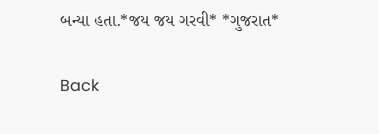બન્યા હતા.*જય જય ગરવી* *ગુજરાત*

Back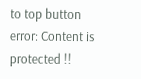to top button
error: Content is protected !!